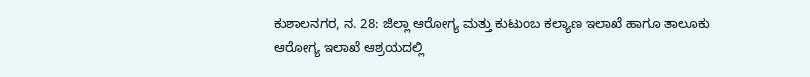ಕುಶಾಲನಗರ, ನ. 28: ಜಿಲ್ಲಾ ಆರೋಗ್ಯ ಮತ್ತು ಕುಟುಂಬ ಕಲ್ಯಾಣ ಇಲಾಖೆ ಹಾಗೂ ತಾಲೂಕು ಆರೋಗ್ಯ ಇಲಾಖೆ ಆಶ್ರಯದಲ್ಲಿ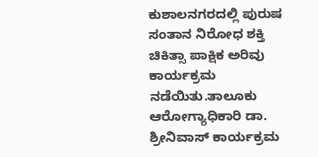ಕುಶಾಲನಗರದಲ್ಲಿ ಪುರುಷ ಸಂತಾನ ನಿರೋಧ ಶಕ್ತಿ ಚಿಕಿತ್ಸಾ ಪಾಕ್ಷಿಕ ಅರಿವು ಕಾರ್ಯಕ್ರಮ ನಡೆಯಿತು.ತಾಲೂಕು ಆರೋಗ್ಯಾಧಿಕಾರಿ ಡಾ. ಶ್ರೀನಿವಾಸ್ ಕಾರ್ಯಕ್ರಮ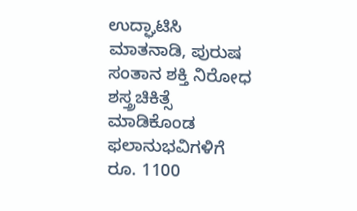ಉದ್ಘಾಟಿಸಿ ಮಾತನಾಡಿ, ಪುರುಷ ಸಂತಾನ ಶಕ್ತಿ ನಿರೋಧ ಶಸ್ತ್ರಚಿಕಿತ್ಸೆ ಮಾಡಿಕೊಂಡ ಫಲಾನುಭವಿಗಳಿಗೆ ರೂ. 1100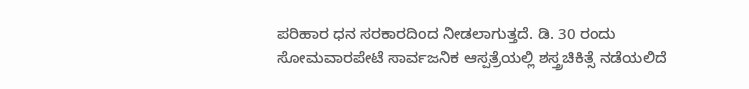ಪರಿಹಾರ ಧನ ಸರಕಾರದಿಂದ ನೀಡಲಾಗುತ್ತದೆ. ಡಿ. 30 ರಂದು ಸೋಮವಾರಪೇಟೆ ಸಾರ್ವಜನಿಕ ಆಸ್ಪತ್ರೆಯಲ್ಲಿ ಶಸ್ತ್ರಚಿಕಿತ್ಸೆ ನಡೆಯಲಿದೆ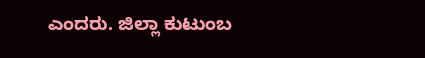ಎಂದರು. ಜಿಲ್ಲಾ ಕುಟುಂಬ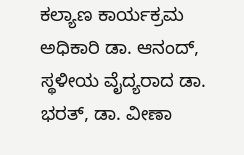ಕಲ್ಯಾಣ ಕಾರ್ಯಕ್ರಮ ಅಧಿಕಾರಿ ಡಾ. ಆನಂದ್, ಸ್ಥಳೀಯ ವೈದ್ಯರಾದ ಡಾ. ಭರತ್, ಡಾ. ವೀಣಾ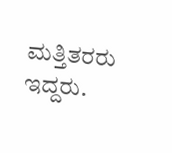ಮತ್ತಿತರರು ಇದ್ದರು.